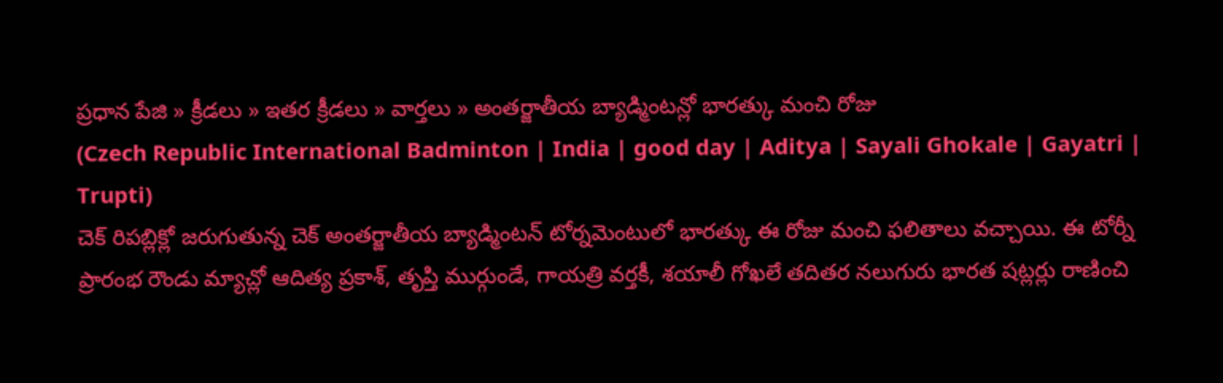ప్రధాన పేజి » క్రీడలు » ఇతర క్రీడలు » వార్తలు » అంతర్జాతీయ బ్యాడ్మింటన్లో భారత్కు మంచి రోజు
(Czech Republic International Badminton | India | good day | Aditya | Sayali Ghokale | Gayatri | Trupti)
చెక్ రిపబ్లిక్లో జరుగుతున్న చెక్ అంతర్జాతీయ బ్యాడ్మింటన్ టోర్నమెంటులో భారత్కు ఈ రోజు మంచి ఫలితాలు వచ్చాయి. ఈ టోర్నీ ప్రారంభ రౌండు మ్యాచ్లో ఆదిత్య ప్రకాశ్, తృప్తి ముర్గుండే, గాయత్రి వర్తకీ, శయాలీ గోఖలే తదితర నలుగురు భారత షట్లర్లు రాణించి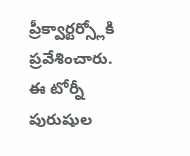ప్రీక్వార్టర్స్లోకి ప్రవేశించారు.
ఈ టోర్నీ పురుషుల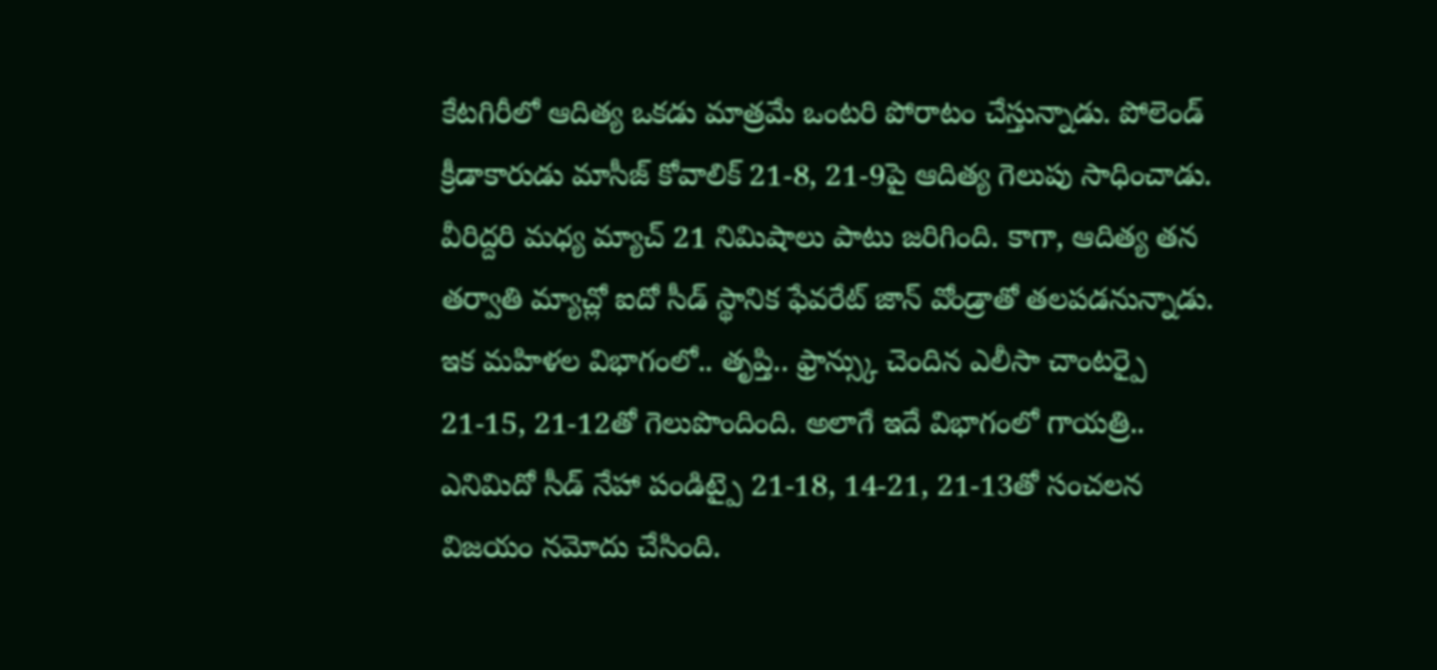కేటగిరీలో ఆదిత్య ఒకడు మాత్రమే ఒంటరి పోరాటం చేస్తున్నాడు. పోలెండ్ క్రీడాకారుడు మాసీజ్ కోవాలిక్ 21-8, 21-9పై ఆదిత్య గెలుపు సాధించాడు. వీరిద్దరి మధ్య మ్యాచ్ 21 నిమిషాలు పాటు జరిగింది. కాగా, ఆదిత్య తన తర్వాతి మ్యాచ్లో ఐదో సీడ్ స్థానిక ఫేవరేట్ జాన్ వోండ్రాతో తలపడనున్నాడు.
ఇక మహిళల విభాగంలో.. తృప్తి.. ఫ్రాన్స్కు చెందిన ఎలీసా చాంటర్పై 21-15, 21-12తో గెలుపొందింది. అలాగే ఇదే విభాగంలో గాయత్రి.. ఎనిమిదో సీడ్ నేహా పండిట్పై 21-18, 14-21, 21-13తో సంచలన విజయం నమోదు చేసింది.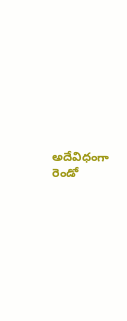అదేవిధంగా రెండో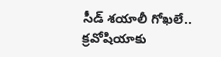సీడ్ శయాలీ గోఖలే.. క్రవోషియాకు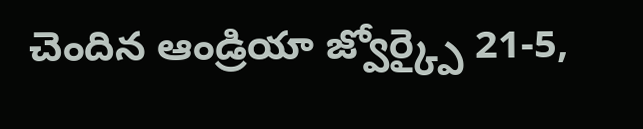చెందిన ఆండ్రియా జ్వోర్క్పై 21-5,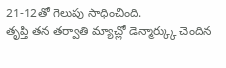21-12తో గెలుపు సాధించింది.
తృప్తి తన తర్వాతి మ్యాచ్లో డెన్మార్క్కు చెందిన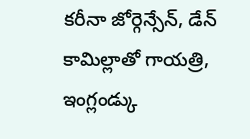కరీనా జోర్గెన్సేన్, డేన్ కామిల్లాతో గాయత్రి, ఇంగ్లండ్కు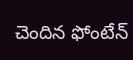చెందిన ఫోంటేన్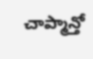చాప్మాన్తో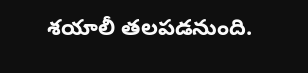శయాలీ తలపడనుంది.